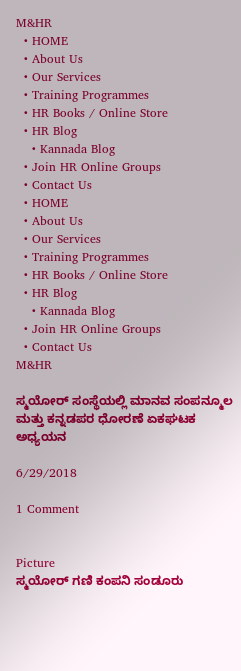M&HR
  • HOME
  • About Us
  • Our Services
  • Training Programmes
  • HR Books / Online Store
  • HR Blog
    • Kannada Blog
  • Join HR Online Groups
  • Contact Us
  • HOME
  • About Us
  • Our Services
  • Training Programmes
  • HR Books / Online Store
  • HR Blog
    • Kannada Blog
  • Join HR Online Groups
  • Contact Us
M&HR

ಸ್ಮಯೋರ್ ಸಂಸ್ಥೆಯಲ್ಲಿ ಮಾನವ ಸಂಪನ್ಮೂಲ ಮತ್ತು ಕನ್ನಡಪರ ಧೋರಣೆ ಏಕಘಟಕ ಅಧ್ಯಯನ

6/29/2018

1 Comment


Picture
ಸ್ಮಯೋರ್ ಗಣಿ ಕಂಪನಿ ಸಂಡೂರು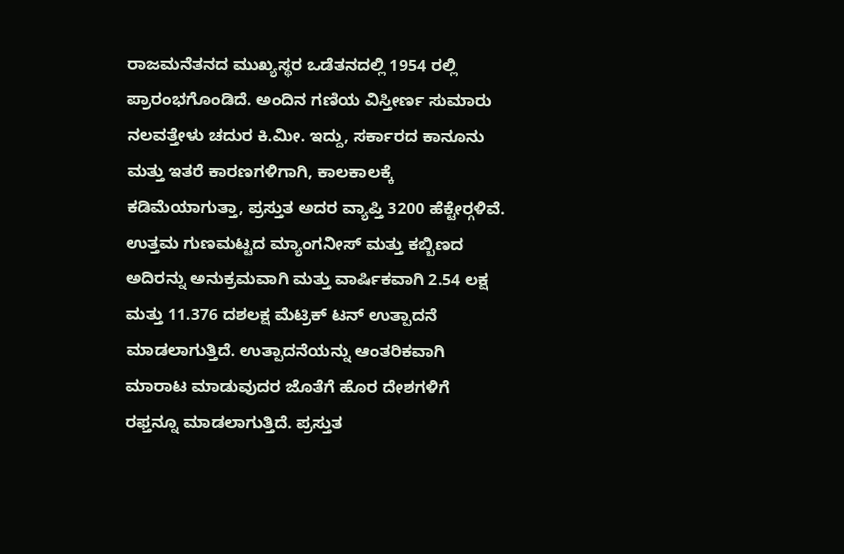ರಾಜಮನೆತನದ ಮುಖ್ಯಸ್ಥರ ಒಡೆತನದಲ್ಲಿ 1954 ರಲ್ಲಿ ಪ್ರಾರಂಭಗೊಂಡಿದೆ. ಅಂದಿನ ಗಣಿಯ ವಿಸ್ತೀರ್ಣ ಸುಮಾರು ನಲವತ್ತೇಳು ಚದುರ ಕಿ.ಮೀ. ಇದ್ದು, ಸರ್ಕಾರದ ಕಾನೂನು ಮತ್ತು ಇತರೆ ಕಾರಣಗಳಿಗಾಗಿ, ಕಾಲಕಾಲಕ್ಕೆ ಕಡಿಮೆಯಾಗುತ್ತಾ, ಪ್ರಸ್ತುತ ಅದರ ವ್ಯಾಪ್ತಿ 3200 ಹೆಕ್ಟೇರ್‍ಗಳಿವೆ. ಉತ್ತಮ ಗುಣಮಟ್ಟದ ಮ್ಯಾಂಗನೀಸ್ ಮತ್ತು ಕಬ್ಬಿಣದ ಅದಿರನ್ನು ಅನುಕ್ರಮವಾಗಿ ಮತ್ತು ವಾರ್ಷಿಕವಾಗಿ 2.54 ಲಕ್ಷ ಮತ್ತು 11.376 ದಶಲಕ್ಷ ಮೆಟ್ರಿಕ್ ಟನ್ ಉತ್ಪಾದನೆ ಮಾಡಲಾಗುತ್ತಿದೆ. ಉತ್ಪಾದನೆಯನ್ನು ಆಂತರಿಕವಾಗಿ ಮಾರಾಟ ಮಾಡುವುದರ ಜೊತೆಗೆ ಹೊರ ದೇಶಗಳಿಗೆ ರಫ್ತನ್ನೂ ಮಾಡಲಾಗುತ್ತಿದೆ. ಪ್ರಸ್ತುತ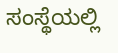ಸಂಸ್ಥೆಯಲ್ಲಿ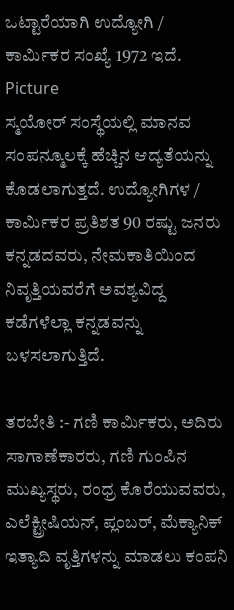ಒಟ್ಟಾರೆಯಾಗಿ ಉದ್ಯೋಗಿ / ಕಾರ್ಮಿಕರ ಸಂಖ್ಯೆ 1972 ಇದೆ.
Picture
ಸ್ಮಯೋರ್ ಸಂಸ್ಥೆಯಲ್ಲಿ ಮಾನವ ಸಂಪನ್ಮೂಲಕ್ಕೆ ಹೆಚ್ಚಿನ ಆದ್ಯತೆಯನ್ನು ಕೊಡಲಾಗುತ್ತದೆ. ಉದ್ಯೋಗಿಗಳ / ಕಾರ್ಮಿಕರ ಪ್ರತಿಶತ 90 ರಷ್ಟು ಜನರು ಕನ್ನಡದವರು, ನೇಮಕಾತಿಯಿಂದ ನಿವೃತ್ತಿಯವರೆಗೆ ಅವಶ್ಯವಿದ್ದ ಕಡೆಗಳೆಲ್ಲಾ ಕನ್ನಡವನ್ನು ಬಳಸಲಾಗುತ್ತಿದೆ.

ತರಬೇತಿ :- ಗಣಿ ಕಾರ್ಮಿಕರು, ಅದಿರು ಸಾಗಾಣೆಕಾರರು, ಗಣಿ ಗುಂಪಿನ ಮುಖ್ಯಸ್ಥರು, ರಂಧ್ರ ಕೊರೆಯುವವರು, ಎಲೆಕ್ಟ್ರೀಷಿಯನ್, ಪ್ಲಂಬರ್, ಮೆಕ್ಯಾನಿಕ್ ಇತ್ಯಾದಿ ವೃತ್ತಿಗಳನ್ನು ಮಾಡಲು ಕಂಪನಿ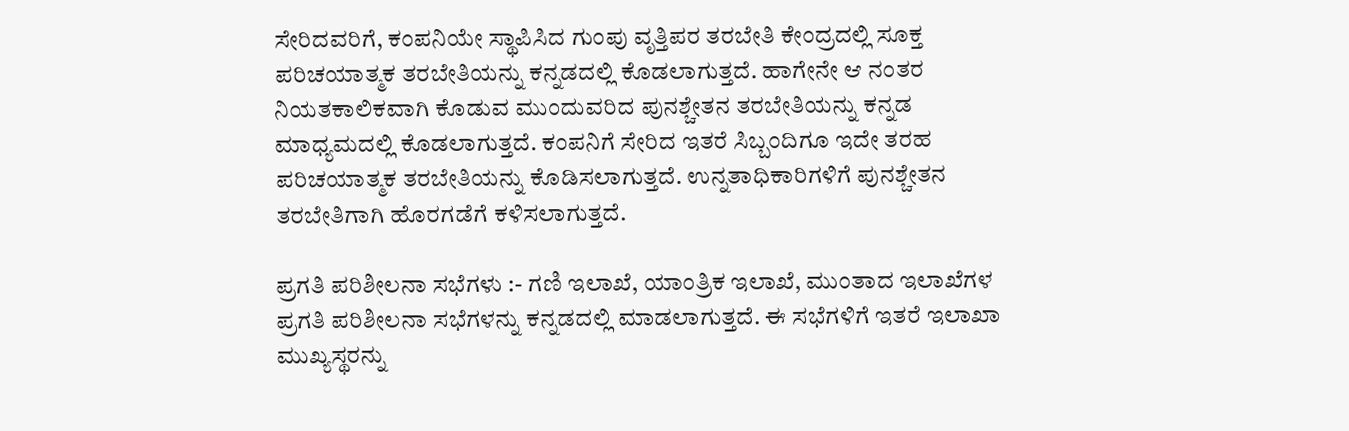ಸೇರಿದವರಿಗೆ, ಕಂಪನಿಯೇ ಸ್ಥಾಪಿಸಿದ ಗುಂಪು ವೃತ್ತಿಪರ ತರಬೇತಿ ಕೇಂದ್ರದಲ್ಲಿ ಸೂಕ್ತ ಪರಿಚಯಾತ್ಮಕ ತರಬೇತಿಯನ್ನು ಕನ್ನಡದಲ್ಲಿ ಕೊಡಲಾಗುತ್ತದೆ. ಹಾಗೇನೇ ಆ ನಂತರ ನಿಯತಕಾಲಿಕವಾಗಿ ಕೊಡುವ ಮುಂದುವರಿದ ಪುನಶ್ಚೇತನ ತರಬೇತಿಯನ್ನು ಕನ್ನಡ ಮಾಧ್ಯಮದಲ್ಲಿ ಕೊಡಲಾಗುತ್ತದೆ. ಕಂಪನಿಗೆ ಸೇರಿದ ಇತರೆ ಸಿಬ್ಬಂದಿಗೂ ಇದೇ ತರಹ ಪರಿಚಯಾತ್ಮಕ ತರಬೇತಿಯನ್ನು ಕೊಡಿಸಲಾಗುತ್ತದೆ. ಉನ್ನತಾಧಿಕಾರಿಗಳಿಗೆ ಪುನಶ್ಚೇತನ ತರಬೇತಿಗಾಗಿ ಹೊರಗಡೆಗೆ ಕಳಿಸಲಾಗುತ್ತದೆ.

ಪ್ರಗತಿ ಪರಿಶೀಲನಾ ಸಭೆಗಳು :- ಗಣಿ ಇಲಾಖೆ, ಯಾಂತ್ರಿಕ ಇಲಾಖೆ, ಮುಂತಾದ ಇಲಾಖೆಗಳ ಪ್ರಗತಿ ಪರಿಶೀಲನಾ ಸಭೆಗಳನ್ನು ಕನ್ನಡದಲ್ಲಿ ಮಾಡಲಾಗುತ್ತದೆ. ಈ ಸಭೆಗಳಿಗೆ ಇತರೆ ಇಲಾಖಾ ಮುಖ್ಯಸ್ಥರನ್ನು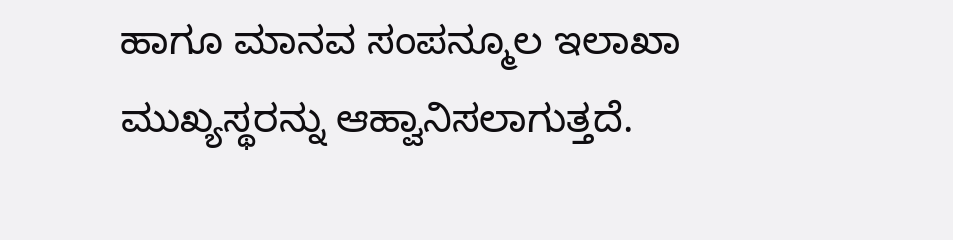ಹಾಗೂ ಮಾನವ ಸಂಪನ್ಮೂಲ ಇಲಾಖಾ ಮುಖ್ಯಸ್ಥರನ್ನು ಆಹ್ವಾನಿಸಲಾಗುತ್ತದೆ.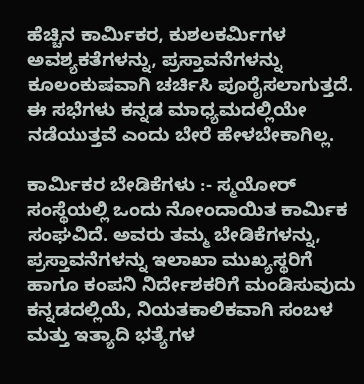ಹೆಚ್ಚಿನ ಕಾರ್ಮಿಕರ, ಕುಶಲಕರ್ಮಿಗಳ ಅವಶ್ಯಕತೆಗಳನ್ನು, ಪ್ರಸ್ತಾವನೆಗಳನ್ನು ಕೂಲಂಕುಷವಾಗಿ ಚರ್ಚಿಸಿ ಪೂರೈಸಲಾಗುತ್ತದೆ. ಈ ಸಭೆಗಳು ಕನ್ನಡ ಮಾಧ್ಯಮದಲ್ಲಿಯೇ ನಡೆಯುತ್ತವೆ ಎಂದು ಬೇರೆ ಹೇಳಬೇಕಾಗಿಲ್ಲ.

ಕಾರ್ಮಿಕರ ಬೇಡಿಕೆಗಳು :- ಸ್ಮಯೋರ್ ಸಂಸ್ಥೆಯಲ್ಲಿ ಒಂದು ನೋಂದಾಯಿತ ಕಾರ್ಮಿಕ ಸಂಘವಿದೆ. ಅವರು ತಮ್ಮ ಬೇಡಿಕೆಗಳನ್ನು, ಪ್ರಸ್ತಾವನೆಗಳನ್ನು ಇಲಾಖಾ ಮುಖ್ಯಸ್ಥರಿಗೆ ಹಾಗೂ ಕಂಪನಿ ನಿರ್ದೇಶಕರಿಗೆ ಮಂಡಿಸುವುದು ಕನ್ನಡದಲ್ಲಿಯೆ, ನಿಯತಕಾಲಿಕವಾಗಿ ಸಂಬಳ ಮತ್ತು ಇತ್ಯಾದಿ ಭತ್ಯೆಗಳ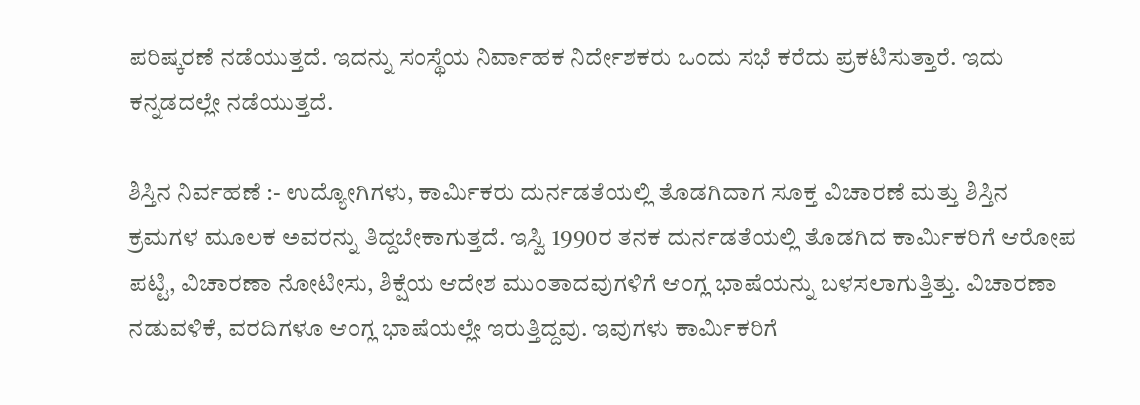ಪರಿಷ್ಕರಣೆ ನಡೆಯುತ್ತದೆ. ಇದನ್ನು ಸಂಸ್ಥೆಯ ನಿರ್ವಾಹಕ ನಿರ್ದೇಶಕರು ಒಂದು ಸಭೆ ಕರೆದು ಪ್ರಕಟಿಸುತ್ತಾರೆ. ಇದು ಕನ್ನಡದಲ್ಲೇ ನಡೆಯುತ್ತದೆ.

ಶಿಸ್ತಿನ ನಿರ್ವಹಣೆ :- ಉದ್ಯೋಗಿಗಳು, ಕಾರ್ಮಿಕರು ದುರ್ನಡತೆಯಲ್ಲಿ ತೊಡಗಿದಾಗ ಸೂಕ್ತ ವಿಚಾರಣೆ ಮತ್ತು ಶಿಸ್ತಿನ ಕ್ರಮಗಳ ಮೂಲಕ ಅವರನ್ನು ತಿದ್ದಬೇಕಾಗುತ್ತದೆ. ಇಸ್ವಿ 1990ರ ತನಕ ದುರ್ನಡತೆಯಲ್ಲಿ ತೊಡಗಿದ ಕಾರ್ಮಿಕರಿಗೆ ಆರೋಪ ಪಟ್ಟಿ, ವಿಚಾರಣಾ ನೋಟೀಸು, ಶಿಕ್ಷೆಯ ಆದೇಶ ಮುಂತಾದವುಗಳಿಗೆ ಆಂಗ್ಲ ಭಾಷೆಯನ್ನು ಬಳಸಲಾಗುತ್ತಿತ್ತು. ವಿಚಾರಣಾ ನಡುವಳಿಕೆ, ವರದಿಗಳೂ ಆಂಗ್ಲ ಭಾಷೆಯಲ್ಲೇ ಇರುತ್ತಿದ್ದವು. ಇವುಗಳು ಕಾರ್ಮಿಕರಿಗೆ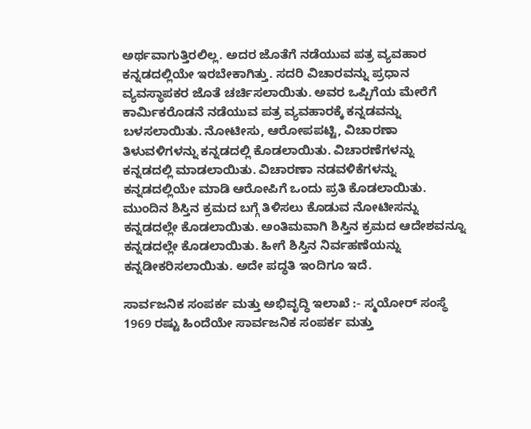ಅರ್ಥವಾಗುತ್ತಿರಲಿಲ್ಲ. ಅದರ ಜೊತೆಗೆ ನಡೆಯುವ ಪತ್ರ ವ್ಯವಹಾರ ಕನ್ನಡದಲ್ಲಿಯೇ ಇರಬೇಕಾಗಿತ್ತು. ಸದರಿ ವಿಚಾರವನ್ನು ಪ್ರಧಾನ ವ್ಯವಸ್ಥಾಪಕರ ಜೊತೆ ಚರ್ಚಿಸಲಾಯಿತು. ಅವರ ಒಪ್ಪಿಗೆಯ ಮೇರೆಗೆ ಕಾರ್ಮಿಕರೊಡನೆ ನಡೆಯುವ ಪತ್ರ ವ್ಯವಹಾರಕ್ಕೆ ಕನ್ನಡವನ್ನು ಬಳಸಲಾಯಿತು. ನೋಟೀಸು, ಆರೋಪಪಟ್ಟಿ, ವಿಚಾರಣಾ ತಿಳುವಳಿಗಳನ್ನು ಕನ್ನಡದಲ್ಲಿ ಕೊಡಲಾಯಿತು. ವಿಚಾರಣೆಗಳನ್ನು ಕನ್ನಡದಲ್ಲಿ ಮಾಡಲಾಯಿತು. ವಿಚಾರಣಾ ನಡವಳಿಕೆಗಳನ್ನು ಕನ್ನಡದಲ್ಲಿಯೇ ಮಾಡಿ ಆರೋಪಿಗೆ ಒಂದು ಪ್ರತಿ ಕೊಡಲಾಯಿತು. ಮುಂದಿನ ಶಿಸ್ತಿನ ಕ್ರಮದ ಬಗ್ಗೆ ತಿಳಿಸಲು ಕೊಡುವ ನೋಟೀಸನ್ನು ಕನ್ನಡದಲ್ಲೇ ಕೊಡಲಾಯಿತು. ಅಂತಿಮವಾಗಿ ಶಿಸ್ತಿನ ಕ್ರಮದ ಆದೇಶವನ್ನೂ ಕನ್ನಡದಲ್ಲೇ ಕೊಡಲಾಯಿತು. ಹೀಗೆ ಶಿಸ್ತಿನ ನಿರ್ವಹಣೆಯನ್ನು ಕನ್ನಡೀಕರಿಸಲಾಯಿತು. ಅದೇ ಪದ್ಧತಿ ಇಂದಿಗೂ ಇದೆ.

ಸಾರ್ವಜನಿಕ ಸಂಪರ್ಕ ಮತ್ತು ಅಭಿವೃದ್ಧಿ ಇಲಾಖೆ :- ಸ್ಮಯೋರ್ ಸಂಸ್ಥೆ 1969 ರಷ್ಟು ಹಿಂದೆಯೇ ಸಾರ್ವಜನಿಕ ಸಂಪರ್ಕ ಮತ್ತು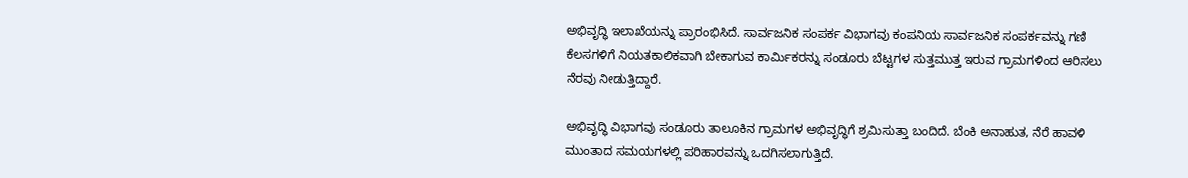ಅಭಿವೃದ್ಧಿ ಇಲಾಖೆಯನ್ನು ಪ್ರಾರಂಭಿಸಿದೆ. ಸಾರ್ವಜನಿಕ ಸಂಪರ್ಕ ವಿಭಾಗವು ಕಂಪನಿಯ ಸಾರ್ವಜನಿಕ ಸಂಪರ್ಕವನ್ನು ಗಣಿ ಕೆಲಸಗಳಿಗೆ ನಿಯತಕಾಲಿಕವಾಗಿ ಬೇಕಾಗುವ ಕಾರ್ಮಿಕರನ್ನು ಸಂಡೂರು ಬೆಟ್ಟಗಳ ಸುತ್ತಮುತ್ತ ಇರುವ ಗ್ರಾಮಗಳಿಂದ ಆರಿಸಲು ನೆರವು ನೀಡುತ್ತಿದ್ದಾರೆ.

ಅಭಿವೃದ್ಧಿ ವಿಭಾಗವು ಸಂಡೂರು ತಾಲೂಕಿನ ಗ್ರಾಮಗಳ ಅಭಿವೃದ್ಧಿಗೆ ಶ್ರಮಿಸುತ್ತಾ ಬಂದಿದೆ. ಬೆಂಕಿ ಅನಾಹುತ, ನೆರೆ ಹಾವಳಿ ಮುಂತಾದ ಸಮಯಗಳಲ್ಲಿ ಪರಿಹಾರವನ್ನು ಒದಗಿಸಲಾಗುತ್ತಿದೆ.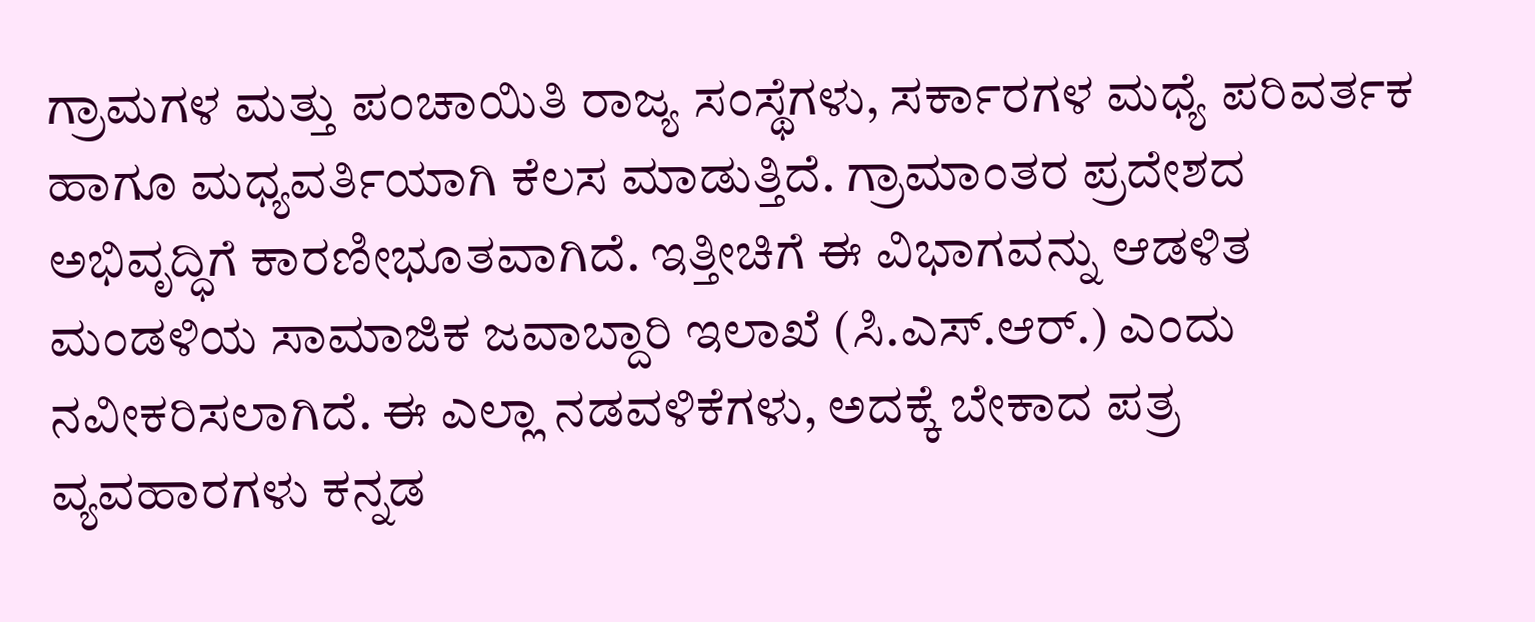ಗ್ರಾಮಗಳ ಮತ್ತು ಪಂಚಾಯಿತಿ ರಾಜ್ಯ ಸಂಸ್ಥೆಗಳು, ಸರ್ಕಾರಗಳ ಮಧ್ಯೆ ಪರಿವರ್ತಕ ಹಾಗೂ ಮಧ್ಯವರ್ತಿಯಾಗಿ ಕೆಲಸ ಮಾಡುತ್ತಿದೆ. ಗ್ರಾಮಾಂತರ ಪ್ರದೇಶದ ಅಭಿವೃದ್ಧಿಗೆ ಕಾರಣೀಭೂತವಾಗಿದೆ. ಇತ್ತೀಚಿಗೆ ಈ ವಿಭಾಗವನ್ನು ಆಡಳಿತ ಮಂಡಳಿಯ ಸಾಮಾಜಿಕ ಜವಾಬ್ದಾರಿ ಇಲಾಖೆ (ಸಿ.ಎಸ್.ಆರ್.) ಎಂದು ನವೀಕರಿಸಲಾಗಿದೆ. ಈ ಎಲ್ಲಾ ನಡವಳಿಕೆಗಳು, ಅದಕ್ಕೆ ಬೇಕಾದ ಪತ್ರ ವ್ಯವಹಾರಗಳು ಕನ್ನಡ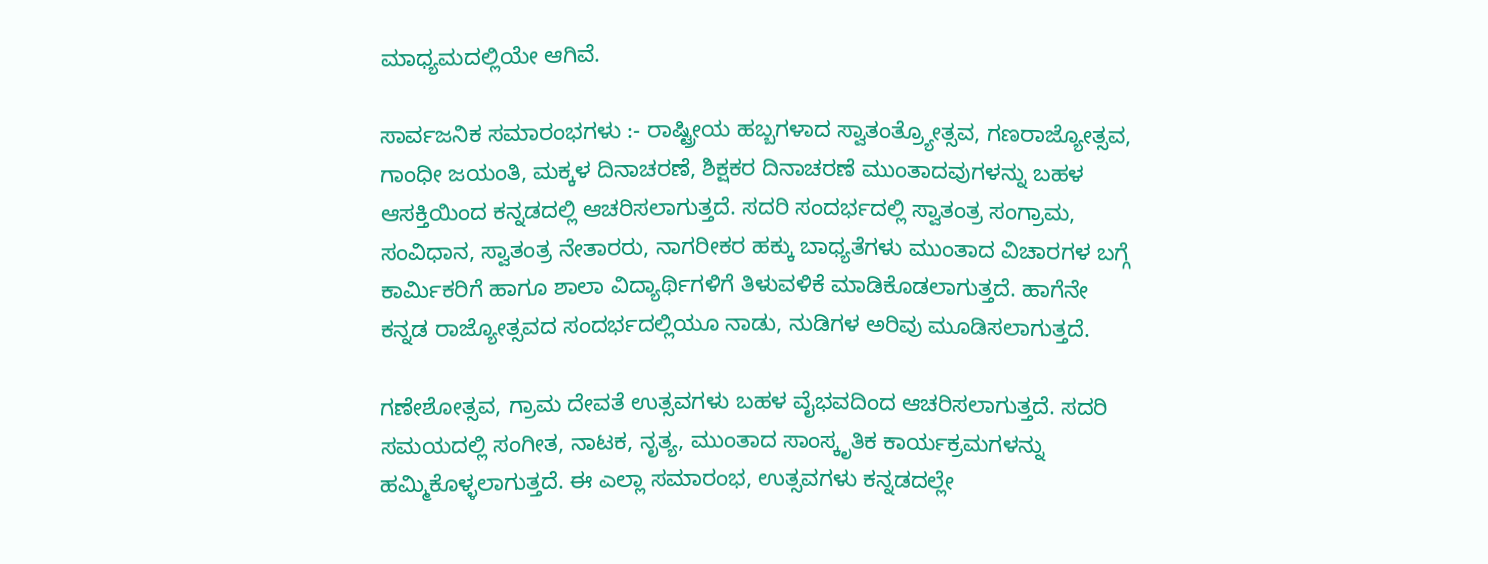ಮಾಧ್ಯಮದಲ್ಲಿಯೇ ಆಗಿವೆ.

ಸಾರ್ವಜನಿಕ ಸಮಾರಂಭಗಳು :- ರಾಷ್ಟ್ರೀಯ ಹಬ್ಬಗಳಾದ ಸ್ವಾತಂತ್ರ್ಯೋತ್ಸವ, ಗಣರಾಜ್ಯೋತ್ಸವ, ಗಾಂಧೀ ಜಯಂತಿ, ಮಕ್ಕಳ ದಿನಾಚರಣೆ, ಶಿಕ್ಷಕರ ದಿನಾಚರಣೆ ಮುಂತಾದವುಗಳನ್ನು ಬಹಳ ಆಸಕ್ತಿಯಿಂದ ಕನ್ನಡದಲ್ಲಿ ಆಚರಿಸಲಾಗುತ್ತದೆ. ಸದರಿ ಸಂದರ್ಭದಲ್ಲಿ ಸ್ವಾತಂತ್ರ ಸಂಗ್ರಾಮ, ಸಂವಿಧಾನ, ಸ್ವಾತಂತ್ರ ನೇತಾರರು, ನಾಗರೀಕರ ಹಕ್ಕು ಬಾಧ್ಯತೆಗಳು ಮುಂತಾದ ವಿಚಾರಗಳ ಬಗ್ಗೆ ಕಾರ್ಮಿಕರಿಗೆ ಹಾಗೂ ಶಾಲಾ ವಿದ್ಯಾರ್ಥಿಗಳಿಗೆ ತಿಳುವಳಿಕೆ ಮಾಡಿಕೊಡಲಾಗುತ್ತದೆ. ಹಾಗೆನೇ ಕನ್ನಡ ರಾಜ್ಯೋತ್ಸವದ ಸಂದರ್ಭದಲ್ಲಿಯೂ ನಾಡು, ನುಡಿಗಳ ಅರಿವು ಮೂಡಿಸಲಾಗುತ್ತದೆ.

ಗಣೇಶೋತ್ಸವ, ಗ್ರಾಮ ದೇವತೆ ಉತ್ಸವಗಳು ಬಹಳ ವೈಭವದಿಂದ ಆಚರಿಸಲಾಗುತ್ತದೆ. ಸದರಿ ಸಮಯದಲ್ಲಿ ಸಂಗೀತ, ನಾಟಕ, ನೃತ್ಯ, ಮುಂತಾದ ಸಾಂಸ್ಕೃತಿಕ ಕಾರ್ಯಕ್ರಮಗಳನ್ನು ಹಮ್ಮಿಕೊಳ್ಳಲಾಗುತ್ತದೆ. ಈ ಎಲ್ಲಾ ಸಮಾರಂಭ, ಉತ್ಸವಗಳು ಕನ್ನಡದಲ್ಲೇ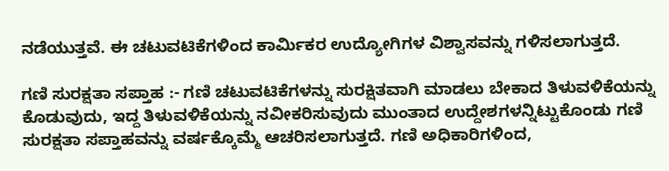ನಡೆಯುತ್ತವೆ. ಈ ಚಟುವಟಿಕೆಗಳಿಂದ ಕಾರ್ಮಿಕರ ಉದ್ಯೋಗಿಗಳ ವಿಶ್ವಾಸವನ್ನು ಗಳಿಸಲಾಗುತ್ತದೆ.

ಗಣಿ ಸುರಕ್ಷತಾ ಸಪ್ತಾಹ :- ಗಣಿ ಚಟುವಟಿಕೆಗಳನ್ನು ಸುರಕ್ಷಿತವಾಗಿ ಮಾಡಲು ಬೇಕಾದ ತಿಳುವಳಿಕೆಯನ್ನು ಕೊಡುವುದು, ಇದ್ದ ತಿಳುವಳಿಕೆಯನ್ನು ನವೀಕರಿಸುವುದು ಮುಂತಾದ ಉದ್ದೇಶಗಳನ್ನಿಟ್ಟುಕೊಂಡು ಗಣಿ ಸುರಕ್ಷತಾ ಸಪ್ತಾಹವನ್ನು ವರ್ಷಕ್ಕೊಮ್ಮೆ ಆಚರಿಸಲಾಗುತ್ತದೆ. ಗಣಿ ಅಧಿಕಾರಿಗಳಿಂದ,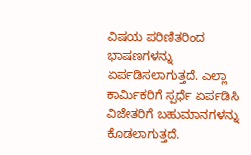ವಿಷಯ ಪರಿಣಿತರಿಂದ ಭಾಷಣಗಳನ್ನು ಏರ್ಪಡಿಸಲಾಗುತ್ತದೆ. ಎಲ್ಲಾ ಕಾರ್ಮಿಕರಿಗೆ ಸ್ಪರ್ಧೆ ಏರ್ಪಡಿಸಿ ವಿಜೇತರಿಗೆ ಬಹುಮಾನಗಳನ್ನು ಕೊಡಲಾಗುತ್ತದೆ.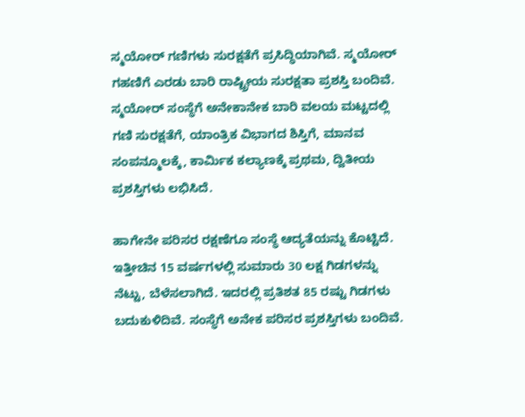ಸ್ಮಯೋರ್ ಗಣಿಗಳು ಸುರಕ್ಷತೆಗೆ ಪ್ರಸಿದ್ಧಿಯಾಗಿವೆ. ಸ್ಮಯೋರ್ ಗಹಣಿಗೆ ಎರಡು ಬಾರಿ ರಾಷ್ಟ್ರೀಯ ಸುರಕ್ಷತಾ ಪ್ರಶಸ್ತಿ ಬಂದಿವೆ. ಸ್ಮಯೋರ್ ಸಂಸ್ಥೆಗೆ ಅನೇಕಾನೇಕ ಬಾರಿ ವಲಯ ಮಟ್ಟದಲ್ಲಿ ಗಣಿ ಸುರಕ್ಷತೆಗೆ, ಯಾಂತ್ರಿಕ ವಿಭಾಗದ ಶಿಸ್ತಿಗೆ, ಮಾನವ ಸಂಪನ್ಮೂಲಕ್ಕೆ, ಕಾರ್ಮಿಕ ಕಲ್ಯಾಣಕ್ಕೆ ಪ್ರಥಮ, ದ್ವಿತೀಯ ಪ್ರಶಸ್ತಿಗಳು ಲಭಿಸಿದೆ.

ಹಾಗೇನೇ ಪರಿಸರ ರಕ್ಷಣೆಗೂ ಸಂಸ್ಥೆ ಆದ್ಯತೆಯನ್ನು ಕೊಟ್ಟಿದೆ. ಇತ್ತೀಚಿನ 15 ವರ್ಷಗಳಲ್ಲಿ ಸುಮಾರು 30 ಲಕ್ಷ ಗಿಡಗಳನ್ನು ನೆಟ್ಟು, ಬೆಳೆಸಲಾಗಿದೆ. ಇದರಲ್ಲಿ ಪ್ರತಿಶತ 85 ರಷ್ಟು ಗಿಡಗಳು ಬದುಕುಳಿದಿವೆ. ಸಂಸ್ಥೆಗೆ ಅನೇಕ ಪರಿಸರ ಪ್ರಶಸ್ತಿಗಳು ಬಂದಿವೆ.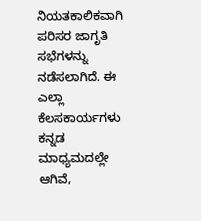ನಿಯತಕಾಲಿಕವಾಗಿ ಪರಿಸರ ಜಾಗೃತಿ ಸಭೆಗಳನ್ನು ನಡೆಸಲಾಗಿದೆ. ಈ ಎಲ್ಲಾ ಕೆಲಸಕಾರ್ಯಗಳು ಕನ್ನಡ ಮಾಧ್ಯಮದಲ್ಲೇ ಆಗಿವೆ,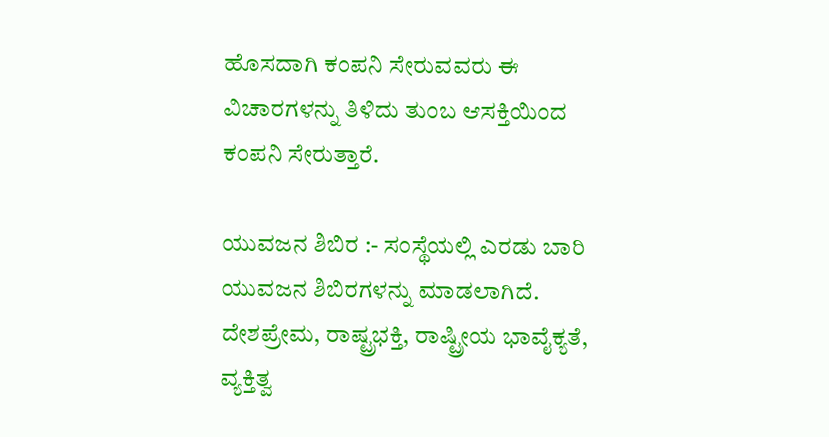ಹೊಸದಾಗಿ ಕಂಪನಿ ಸೇರುವವರು ಈ ವಿಚಾರಗಳನ್ನು ತಿಳಿದು ತುಂಬ ಆಸಕ್ತಿಯಿಂದ ಕಂಪನಿ ಸೇರುತ್ತಾರೆ.

ಯುವಜನ ಶಿಬಿರ :- ಸಂಸ್ಥೆಯಲ್ಲಿ ಎರಡು ಬಾರಿ ಯುವಜನ ಶಿಬಿರಗಳನ್ನು ಮಾಡಲಾಗಿದೆ. ದೇಶಪ್ರೇಮ, ರಾಷ್ಟ್ರಭಕ್ತಿ, ರಾಷ್ಟ್ರೀಯ ಭಾವೈಕ್ಯತೆ, ವ್ಯಕ್ತಿತ್ವ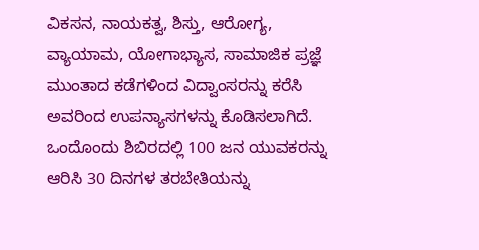ವಿಕಸನ, ನಾಯಕತ್ವ, ಶಿಸ್ತು, ಆರೋಗ್ಯ, ವ್ಯಾಯಾಮ, ಯೋಗಾಭ್ಯಾಸ, ಸಾಮಾಜಿಕ ಪ್ರಜ್ಞೆ ಮುಂತಾದ ಕಡೆಗಳಿಂದ ವಿದ್ವಾಂಸರನ್ನು ಕರೆಸಿ ಅವರಿಂದ ಉಪನ್ಯಾಸಗಳನ್ನು ಕೊಡಿಸಲಾಗಿದೆ. ಒಂದೊಂದು ಶಿಬಿರದಲ್ಲಿ 100 ಜನ ಯುವಕರನ್ನು ಆರಿಸಿ 30 ದಿನಗಳ ತರಬೇತಿಯನ್ನು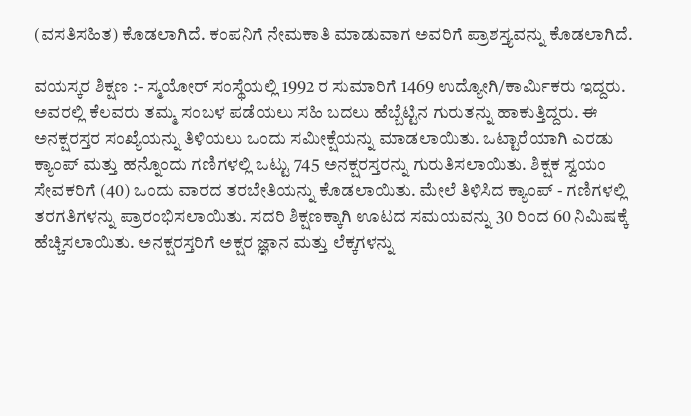(ವಸತಿಸಹಿತ) ಕೊಡಲಾಗಿದೆ. ಕಂಪನಿಗೆ ನೇಮಕಾತಿ ಮಾಡುವಾಗ ಅವರಿಗೆ ಪ್ರಾಶಸ್ತ್ಯವನ್ನು ಕೊಡಲಾಗಿದೆ.

ವಯಸ್ಕರ ಶಿಕ್ಷಣ :- ಸ್ಮಯೋರ್ ಸಂಸ್ಥೆಯಲ್ಲಿ 1992 ರ ಸುಮಾರಿಗೆ 1469 ಉದ್ಯೋಗಿ/ಕಾರ್ಮಿಕರು ಇದ್ದರು. ಅವರಲ್ಲಿ ಕೆಲವರು ತಮ್ಮ ಸಂಬಳ ಪಡೆಯಲು ಸಹಿ ಬದಲು ಹೆಬ್ಬೆಟ್ಟಿನ ಗುರುತನ್ನು ಹಾಕುತ್ತಿದ್ದರು. ಈ ಅನಕ್ಷರಸ್ತರ ಸಂಖ್ಯೆಯನ್ನು ತಿಳಿಯಲು ಒಂದು ಸಮೀಕ್ಷೆಯನ್ನು ಮಾಡಲಾಯಿತು. ಒಟ್ಟಾರೆಯಾಗಿ ಎರಡು ಕ್ಯಾಂಪ್ ಮತ್ತು ಹನ್ನೊಂದು ಗಣಿಗಳಲ್ಲಿ ಒಟ್ಟು 745 ಅನಕ್ಷರಸ್ತರನ್ನು ಗುರುತಿಸಲಾಯಿತು. ಶಿಕ್ಷಕ ಸ್ವಯಂ ಸೇವಕರಿಗೆ (40) ಒಂದು ವಾರದ ತರಬೇತಿಯನ್ನು ಕೊಡಲಾಯಿತು. ಮೇಲೆ ತಿಳಿಸಿದ ಕ್ಯಾಂಪ್ - ಗಣಿಗಳಲ್ಲಿ ತರಗತಿಗಳನ್ನು ಪ್ರಾರಂಭಿಸಲಾಯಿತು. ಸದರಿ ಶಿಕ್ಷಣಕ್ಕಾಗಿ ಊಟದ ಸಮಯವನ್ನು 30 ರಿಂದ 60 ನಿಮಿಷಕ್ಕೆ ಹೆಚ್ಚಿಸಲಾಯಿತು. ಅನಕ್ಷರಸ್ತರಿಗೆ ಅಕ್ಷರ ಜ್ಞಾನ ಮತ್ತು ಲೆಕ್ಕಗಳನ್ನು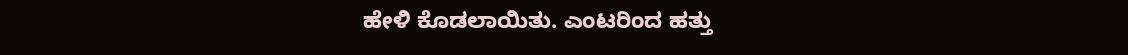ಹೇಳಿ ಕೊಡಲಾಯಿತು. ಎಂಟರಿಂದ ಹತ್ತು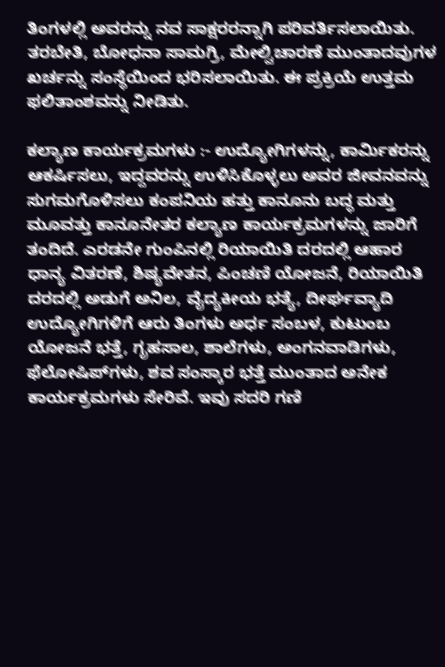ತಿಂಗಳಲ್ಲಿ ಅವರನ್ನು ನವ ಸಾಕ್ಷರರನ್ನಾಗಿ ಪರಿವರ್ತಿಸಲಾಯಿತು. ತರಬೇತಿ, ಬೋಧನಾ ಸಾಮಗ್ರಿ, ಮೇಲ್ವಿಚಾರಣೆ ಮುಂತಾದವುಗಳ ಖರ್ಚನ್ನು ಸಂಸ್ಥೆಯಿಂದ ಭರಿಸಲಾಯಿತು. ಈ ಪ್ರಕ್ರಿಯೆ ಉತ್ತಮ ಫಲಿತಾಂಶವನ್ನು ನೀಡಿತು.

ಕಲ್ಯಾಣ ಕಾರ್ಯಕ್ರಮಗಳು :- ಉದ್ಯೋಗಿಗಳನ್ನು, ಕಾರ್ಮಿಕರನ್ನು ಆಕರ್ಷಿಸಲು, ಇದ್ದವರನ್ನು ಉಳಿಸಿಕೊಳ್ಳಲು ಅವರ ಜೀವನವನ್ನು ಸುಗಮಗೊಳಿಸಲು ಕಂಪನಿಯ ಹತ್ತು ಕಾನೂನು ಬದ್ಧ ಮತ್ತು ಮೂವತ್ತು ಕಾನೂನೇತರ ಕಲ್ಯಾಣ ಕಾರ್ಯಕ್ರಮಗಳನ್ನು ಜಾರಿಗೆ ತಂದಿದೆ. ಎರಡನೇ ಗುಂಪಿನಲ್ಲಿ ರಿಯಾಯಿತಿ ದರದಲ್ಲಿ ಆಹಾರ ಧಾನ್ಯ ವಿತರಣೆ, ಶಿಷ್ಯವೇತನ, ಪಿಂಚಣಿ ಯೋಜನೆ, ರಿಯಾಯಿತಿ ದರದಲ್ಲಿ ಅಡುಗೆ ಅನಿಲ, ವೈದ್ಯಕೀಯ ಭತ್ಯೆ, ದೀರ್ಘವ್ಯಾದಿ ಉದ್ಯೋಗಿಗಳಿಗೆ ಆರು ತಿಂಗಳು ಅರ್ಧ ಸಂಬಳ, ಕುಟುಂಬ ಯೋಜನೆ ಭತ್ತೆ, ಗೃಹಸಾಲ, ಶಾಲೆಗಳು, ಅಂಗನವಾಡಿಗಳು, ಫೆಲೋಷಿಪ್‍ಗಳು, ಶವ ಸಂಸ್ಕಾರ ಭತ್ತೆ ಮುಂತಾದ ಅನೇಕ ಕಾರ್ಯಕ್ರಮಗಳು ಸೇರಿವೆ. ಇವು ಸದರಿ ಗಣಿ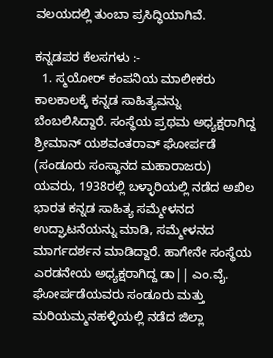ವಲಯದಲ್ಲಿ ತುಂಬಾ ಪ್ರಸಿದ್ಧಿಯಾಗಿವೆ.

ಕನ್ನಡಪರ ಕೆಲಸಗಳು :-
  1. ಸ್ಮಯೋರ್ ಕಂಪನಿಯ ಮಾಲೀಕರು ಕಾಲಕಾಲಕ್ಕೆ ಕನ್ನಡ ಸಾಹಿತ್ಯವನ್ನು ಬೆಂಬಲಿಸಿದ್ದಾರೆ. ಸಂಸ್ಥೆಯ ಪ್ರಥಮ ಅಧ್ಯಕ್ಷರಾಗಿದ್ದ ಶ್ರೀಮಾನ್ ಯಶವಂತರಾವ್ ಘೋರ್ಪಡೆ (ಸಂಡೂರು ಸಂಸ್ಥಾನದ ಮಹಾರಾಜರು) ಯವರು, 1938ರಲ್ಲಿ ಬಳ್ಳಾರಿಯಲ್ಲಿ ನಡೆದ ಅಖಿಲ ಭಾರತ ಕನ್ನಡ ಸಾಹಿತ್ಯ ಸಮ್ಮೇಳನದ ಉದ್ಘಾಟನೆಯನ್ನು ಮಾಡಿ, ಸಮ್ಮೇಳನದ ಮಾರ್ಗದರ್ಶನ ಮಾಡಿದ್ದಾರೆ. ಹಾಗೇನೇ ಸಂಸ್ಥೆಯ ಎರಡನೇಯ ಅಧ್ಯಕ್ಷರಾಗಿದ್ದ ಡಾ|| ಎಂ.ವೈ. ಘೋರ್ಪಡೆಯವರು ಸಂಡೂರು ಮತ್ತು ಮರಿಯಮ್ಮನಹಳ್ಳಿಯಲ್ಲಿ ನಡೆದ ಜಿಲ್ಲಾ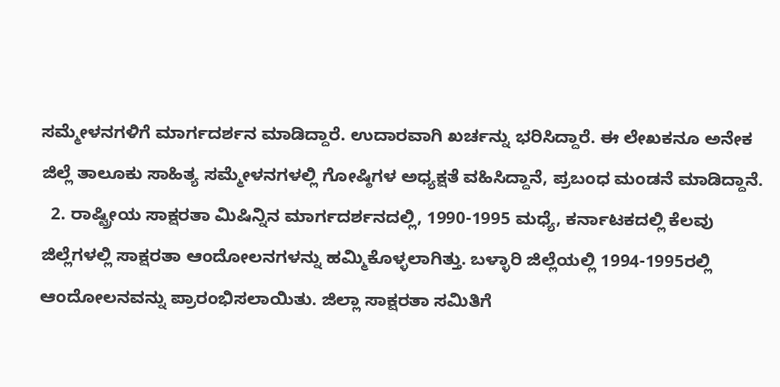ಸಮ್ಮೇಳನಗಳಿಗೆ ಮಾರ್ಗದರ್ಶನ ಮಾಡಿದ್ದಾರೆ. ಉದಾರವಾಗಿ ಖರ್ಚನ್ನು ಭರಿಸಿದ್ದಾರೆ. ಈ ಲೇಖಕನೂ ಅನೇಕ ಜಿಲ್ಲೆ ತಾಲೂಕು ಸಾಹಿತ್ಯ ಸಮ್ಮೇಳನಗಳಲ್ಲಿ ಗೋಷ್ಠಿಗಳ ಅಧ್ಯಕ್ಷತೆ ವಹಿಸಿದ್ದಾನೆ, ಪ್ರಬಂಧ ಮಂಡನೆ ಮಾಡಿದ್ದಾನೆ.
  2. ರಾಷ್ಟ್ರೀಯ ಸಾಕ್ಷರತಾ ಮಿಷಿನ್ನಿನ ಮಾರ್ಗದರ್ಶನದಲ್ಲಿ, 1990-1995 ಮಧ್ಯೆ, ಕರ್ನಾಟಕದಲ್ಲಿ ಕೆಲವು ಜಿಲ್ಲೆಗಳಲ್ಲಿ ಸಾಕ್ಷರತಾ ಆಂದೋಲನಗಳನ್ನು ಹಮ್ಮಿಕೊಳ್ಳಲಾಗಿತ್ತು. ಬಳ್ಳಾರಿ ಜಿಲ್ಲೆಯಲ್ಲಿ 1994-1995ರಲ್ಲಿ ಆಂದೋಲನವನ್ನು ಪ್ರಾರಂಭಿಸಲಾಯಿತು. ಜಿಲ್ಲಾ ಸಾಕ್ಷರತಾ ಸಮಿತಿಗೆ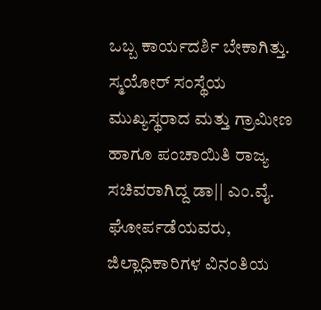ಒಬ್ಬ ಕಾರ್ಯದರ್ಶಿ ಬೇಕಾಗಿತ್ತು. ಸ್ಮಯೋರ್ ಸಂಸ್ಥೆಯ ಮುಖ್ಯಸ್ಥರಾದ ಮತ್ತು ಗ್ರಾಮೀಣ ಹಾಗೂ ಪಂಚಾಯಿತಿ ರಾಜ್ಯ ಸಚಿವರಾಗಿದ್ದ ಡಾ|| ಎಂ.ವೈ. ಘೋರ್ಪಡೆಯವರು, ಜಿಲ್ಲಾಧಿಕಾರಿಗಳ ವಿನಂತಿಯ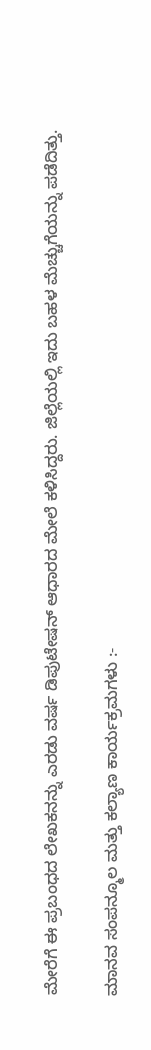ಮೇರೆಗೆ ಈ ಪ್ರಬಂಧದ ಲೇಖಕನನ್ನು ಎರಡು ವರ್ಷ ಡಿಪುಟೇಷನ್ ಆಧಾರದ ಮೇಲೆ ಕಳಿಸಿದ್ದರು. ಜಿಲ್ಲೆಯಲ್ಲಿ ಇದು ಬಹಳ ಮೆಚ್ಚುಗೆಯನ್ನು ಪಡೆದಿತ್ತು.

ಮಾನವ ಸಂಪನ್ಮೂಲ ಮತ್ತು ಕಲ್ಯಾಣ ಕಾರ್ಯಕ್ರಮಗಳು :-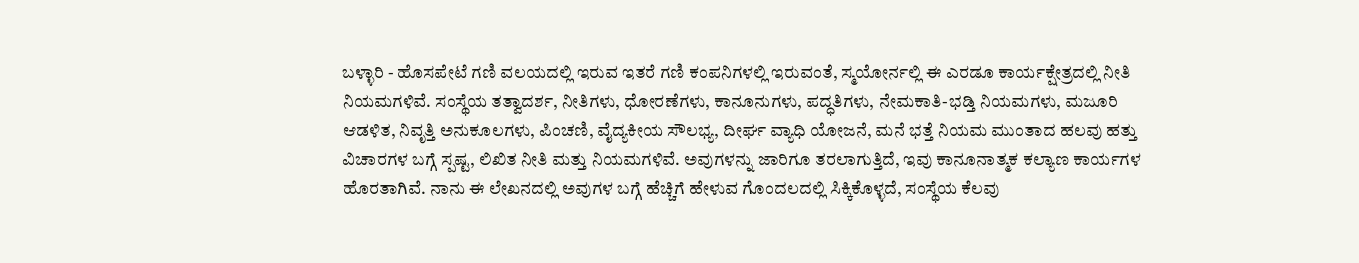ಬಳ್ಳಾರಿ - ಹೊಸಪೇಟೆ ಗಣಿ ವಲಯದಲ್ಲಿ ಇರುವ ಇತರೆ ಗಣಿ ಕಂಪನಿಗಳಲ್ಲಿ ಇರುವಂತೆ, ಸ್ಮಯೋರ್ನಲ್ಲಿ ಈ ಎರಡೂ ಕಾರ್ಯಕ್ಷೇತ್ರದಲ್ಲಿ ನೀತಿ ನಿಯಮಗಳಿವೆ. ಸಂಸ್ಥೆಯ ತತ್ವಾದರ್ಶ, ನೀತಿಗಳು, ಧೋರಣೆಗಳು, ಕಾನೂನುಗಳು, ಪದ್ಧತಿಗಳು, ನೇಮಕಾತಿ-ಭಡ್ತಿ ನಿಯಮಗಳು, ಮಜೂರಿ ಆಡಳಿತ, ನಿವೃತ್ತಿ ಅನುಕೂಲಗಳು, ಪಿಂಚಣಿ, ವೈದ್ಯಕೀಯ ಸೌಲಭ್ಯ, ದೀರ್ಘ ವ್ಯಾಧಿ ಯೋಜನೆ, ಮನೆ ಭತ್ತೆ ನಿಯಮ ಮುಂತಾದ ಹಲವು ಹತ್ತು ವಿಚಾರಗಳ ಬಗ್ಗೆ ಸ್ಪಷ್ಟ, ಲಿಖಿತ ನೀತಿ ಮತ್ತು ನಿಯಮಗಳಿವೆ. ಅವುಗಳನ್ನು ಜಾರಿಗೂ ತರಲಾಗುತ್ತಿದೆ, ಇವು ಕಾನೂನಾತ್ಮಕ ಕಲ್ಯಾಣ ಕಾರ್ಯಗಳ ಹೊರತಾಗಿವೆ. ನಾನು ಈ ಲೇಖನದಲ್ಲಿ ಅವುಗಳ ಬಗ್ಗೆ ಹೆಚ್ಚಿಗೆ ಹೇಳುವ ಗೊಂದಲದಲ್ಲಿ ಸಿಕ್ಕಿಕೊಳ್ಳದೆ, ಸಂಸ್ಥೆಯ ಕೆಲವು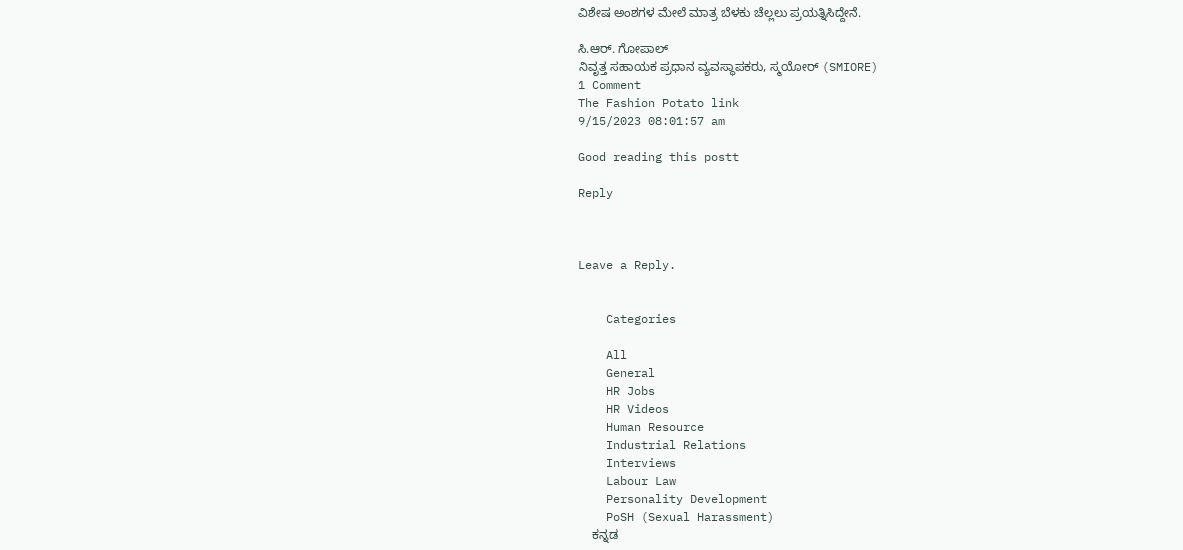ವಿಶೇಷ ಅಂಶಗಳ ಮೇಲೆ ಮಾತ್ರ ಬೆಳಕು ಚೆಲ್ಲಲು ಪ್ರಯತ್ನಿಸಿದ್ದೇನೆ.

ಸಿ.ಆರ್. ಗೋಪಾಲ್
ನಿವೃತ್ತ ಸಹಾಯಕ ಪ್ರಧಾನ ವ್ಯವಸ್ಥಾಪಕರು, ಸ್ಮಯೋರ್ (SMIORE)
1 Comment
The Fashion Potato link
9/15/2023 08:01:57 am

Good reading this postt

Reply



Leave a Reply.


    Categories

    All
    General
    HR Jobs
    HR Videos
    Human Resource
    Industrial Relations
    Interviews
    Labour Law
    Personality Development
    PoSH (Sexual Harassment)
    ಕನ್ನಡ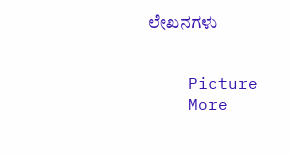ಲೇಖನಗಳು


    Picture
    More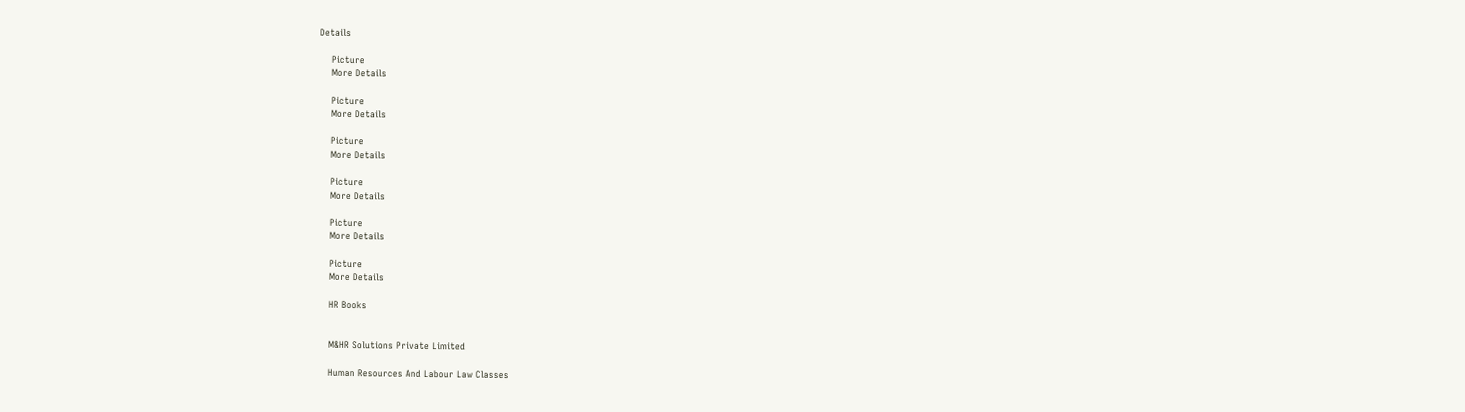Details

    Picture
    More Details

    Picture
    More Details

    Picture
    More Details

    Picture
    More Details

    Picture
    More Details

    Picture
    More Details

    HR Books


    M&HR Solutions Private Limited

    Human Resources And Labour Law Classes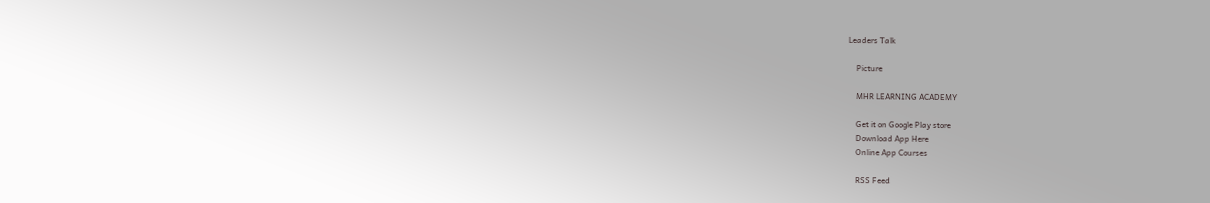Leaders Talk

    Picture

    MHR LEARNING ACADEMY

    Get it on Google Play store
    Download App Here
    Online App Courses

    RSS Feed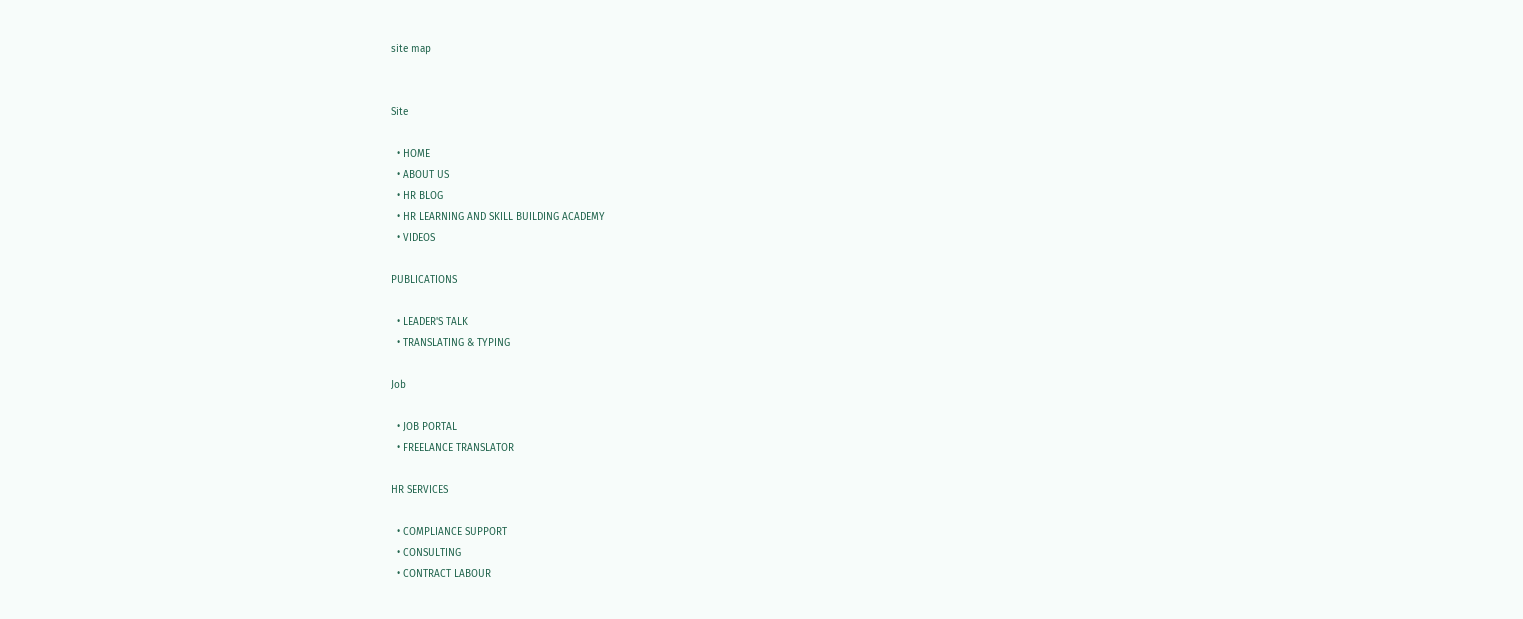site map


Site

  • HOME
  • ABOUT US
  • HR BLOG
  • HR LEARNING AND SKILL BUILDING ACADEMY
  • VIDEOS

PUBLICATIONS

  • LEADER'S TALK
  • TRANSLATING & TYPING

Job

  • JOB PORTAL
  • FREELANCE TRANSLATOR

HR SERVICES

  • COMPLIANCE SUPPORT
  • CONSULTING
  • CONTRACT LABOUR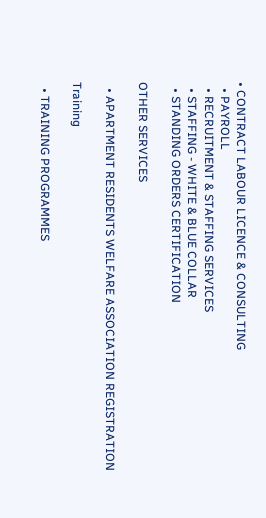• CONTRACT LABOUR LICENCE & CONSULTING
  • PAYROLL
  • RECRUITMENT & STAFFING SERVICES
  • STAFFING - WHITE & BLUE COLLAR
  • STANDING ORDERS CERTIFICATION

OTHER SERVICES

  • APARTMENT RESIDENTS WELFARE ASSOCIATION REGISTRATION

Training

  • TRAINING PROGRAMMES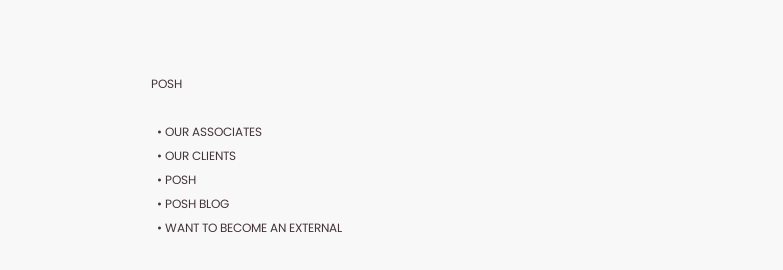POSH

  • OUR ASSOCIATES
  • OUR CLIENTS
  • POSH
  • POSH BLOG
  • WANT TO BECOME AN EXTERNAL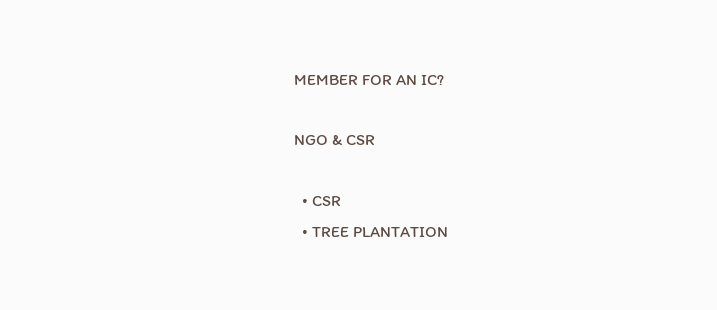MEMBER FOR AN IC?

NGO & CSR

  • CSR
  • TREE PLANTATION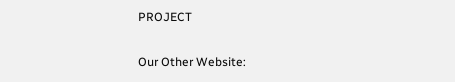PROJECT

Our Other Website: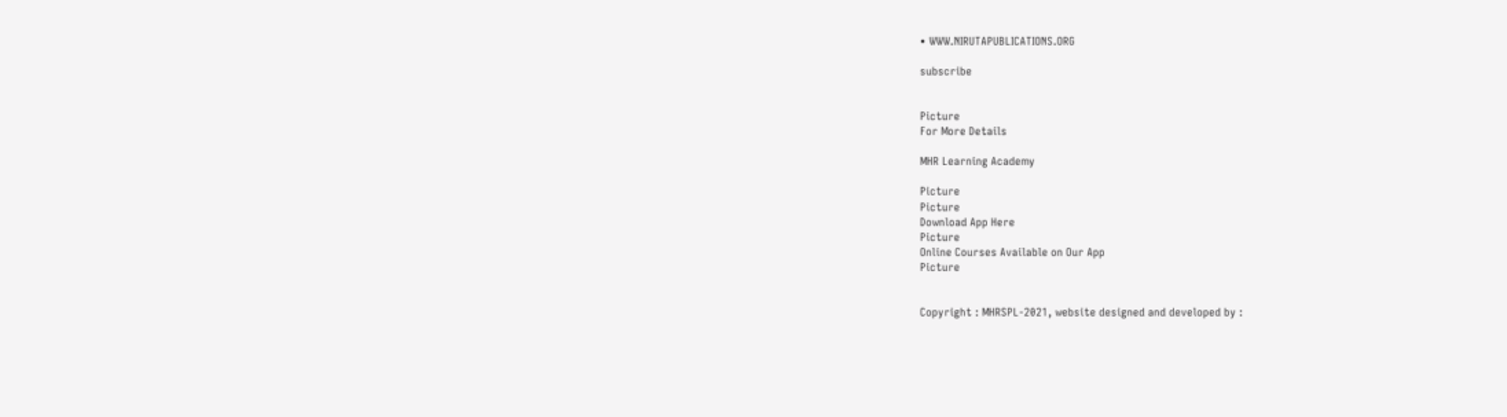• WWW.NIRUTAPUBLICATIONS.ORG

subscribe


Picture
For More Details

MHR Learning Academy

Picture
Picture
Download App Here
Picture
Online Courses Available on Our App
Picture


Copyright : MHRSPL-2021, website designed and developed by :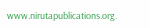www.nirutapublications.org.